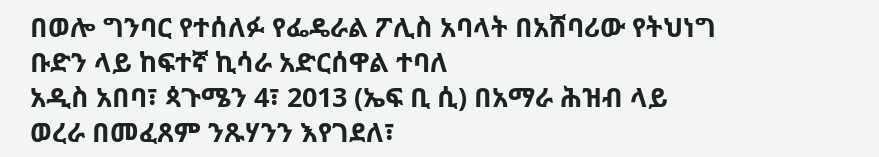በወሎ ግንባር የተሰለፉ የፌዴራል ፖሊስ አባላት በአሸባሪው የትህነግ ቡድን ላይ ከፍተኛ ኪሳራ አድርሰዋል ተባለ
አዲስ አበባ፣ ጳጉሜን 4፣ 2013 (ኤፍ ቢ ሲ) በአማራ ሕዝብ ላይ ወረራ በመፈጸም ንጹሃንን እየገደለ፣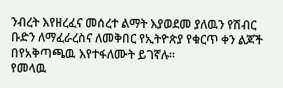ንብረት እየዘረፈና መሰረተ ልማት እያወደመ ያለዉን የሽብር ቡድን ለማፈራረስና ለመቅበር የኢትዮጵያ የቁርጥ ቀን ልጆች በየአቅጣጫዉ እየተፋለሙት ይገኛሉ፡፡
የመላዉ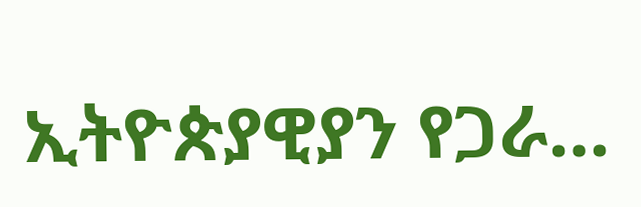ኢትዮጵያዊያን የጋራ…